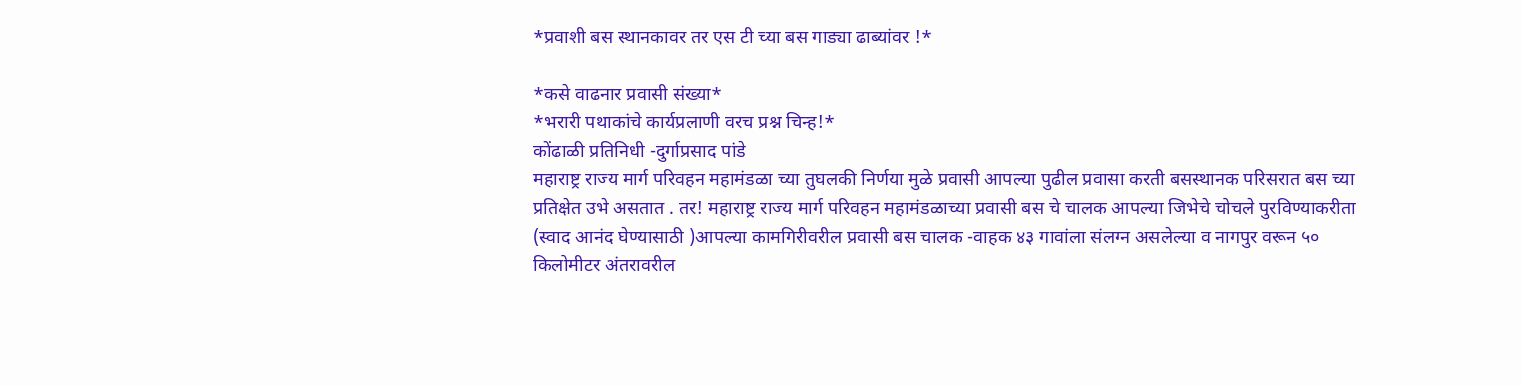*प्रवाशी बस स्थानकावर तर एस टी च्या बस गाड्या ढाब्यांवर !*

*कसे वाढनार प्रवासी संख्या*
*भरारी पथाकांचे कार्यप्रलाणी वरच प्रश्न चिन्ह!*
कोंढाळी प्रतिनिधी -दुर्गाप्रसाद पांडे
महाराष्ट्र राज्य मार्ग परिवहन महामंडळा च्या तुघलकी निर्णया मुळे प्रवासी आपल्या पुढील प्रवासा करती बसस्थानक परिसरात बस च्या प्रतिक्षेत उभे असतात . तर! महाराष्ट्र राज्य मार्ग परिवहन महामंडळाच्या प्रवासी बस चे चालक आपल्या जिभेचे चोचले पुरविण्याकरीता (स्वाद आनंद घेण्यासाठी )आपल्या कामगिरीवरील प्रवासी बस चालक -वाहक ४३ गावांला संलग्न असलेल्या व नागपुर वरून ५० किलोमीटर अंतरावरील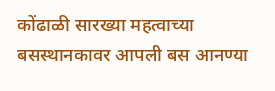कोंढाळी सारख्या महत्वाच्या बसस्थानकावर आपली बस आनण्या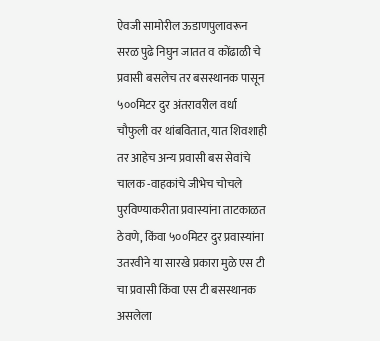ऐवजी सामोरील ऊडाणपुलावरून सरळ पुढे निघुन जातत व कोंढाळी चे प्रवासी बसलेच तर बसस्थानक पासून ५००मिटर दुर अंतरावरील वर्धा चौफुली वर थांबवितात, यात शिवशाही तर आहेच अन्य प्रवासी बस सेवांचे चालक -वाहकांचे जीभेच चोचले पुरविण्याकरीता प्रवास्यांना ताटकाळत ठेवणे, किंवा ५००मिटर दुर प्रवास्यांना उतरवीने या सारखे प्रकारा मुळे एस टी चा प्रवासी किंवा एस टी बसस्थानक असलेला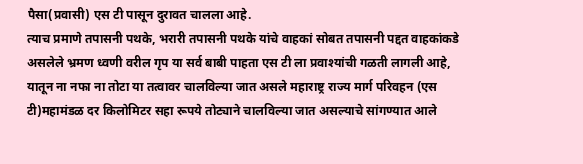पैसा(प्रवासी) एस टी पासून दुरावत चालला आहे.
त्याच प्रमाणे तपासनी पथके, भरारी तपासनी पथके यांचे वाहकां सोबत तपासनी पद्दत वाहकांकडे असलेले भ्रमण ध्वणी वरील गृप या सर्व बाबी पाहता एस टी ला प्रवाश्यांची गळती लागली आहे, यातून ना नफा ना तोटा या तत्वावर चालविल्या जात असले महाराष्ट्र राज्य मार्ग परिवहन (एस टी)महामंडळ दर किलोमिटर सहा रूपये तोट्याने चालविल्या जात असल्याचे सांगण्यात आले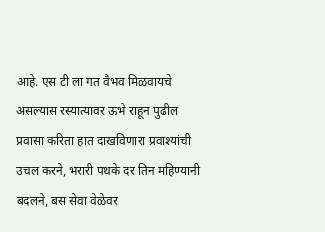आहे. एस टी ला गत वैभव मिळवायचे असल्यास रस्यात्यावर ऊभे राहून पुढील प्रवासा करिता हात दाखविणारा प्रवाश्यांची उचल करने, भरारी पथके दर तिन महिण्यानी बदलने, बस सेवा वेळेवर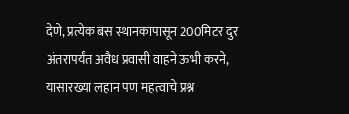देणे, प्रत्येक बस स्थानकापासून 200मिटर दुर अंतरापर्यंत अवैध प्रवासी वाहने ऊभी करने, यासारख्या लहान पण महत्वाचे प्रश्न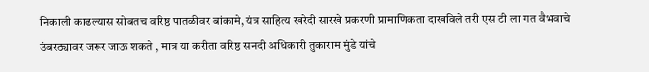निकाली काढल्यास सोबतच वरिष्ठ पातळीवर बांकामे, यंत्र साहित्य खरेदी सारखे प्रकरणी प्रामाणिकता दाखविले तरी एस टी ला गत वैभवाचे उंबरठ्यावर जरूर जाऊ शकते , मात्र या करीता वरिष्ठ सनदी अधिकारी तुकाराम मुंडे यांचे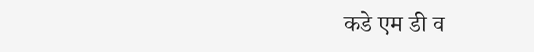कडे एम डी व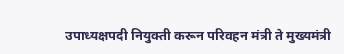उपाध्यक्षपदी नियुक्ती करून परिवहन मंत्री ते मुख्यमंत्री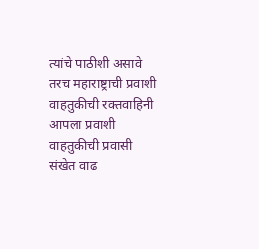त्यांचे पाठीशी असावे तरच महाराष्ट्राची प्रवाशी वाहतुकीची रक्तवाहिनी आपला प्रवाशी वाहतुकीची प्रवासी संखेत वाढ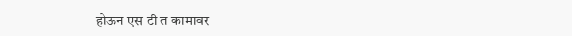होऊन एस टी त कामावर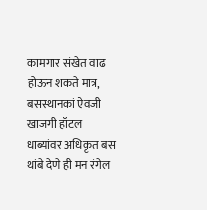कामगार संखेत वाढ होऊन शकते मात्र, बसस्थानकां ऐवजी खाजगी हॉटल धाब्यांवर अधिकृत बस थांबे देणे ही मन रंगेल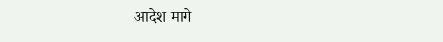आदेश मागे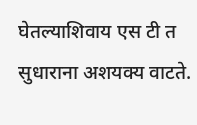घेतल्याशिवाय एस टी त सुधाराना अशयक्य वाटते.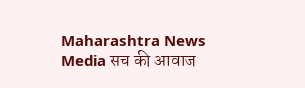Maharashtra News Media सच की आवाज